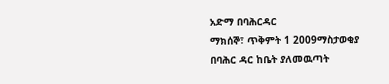አድማ በባሕርዳር
ማክሰኞ፣ ጥቅምት 1 2009ማስታወቂያ
በባሕር ዳር ከቤት ያለመዉጣት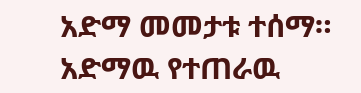አድማ መመታቱ ተሰማ። አድማዉ የተጠራዉ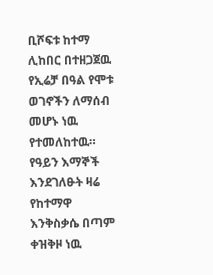ቢሾፍቱ ከተማ ሊከበር በተዘጋጀዉ የኢሬቻ በዓል የሞቱ ወገኖችን ለማሰብ መሆኑ ነዉ የተመለከተዉ። የዓይን እማኞች እንደገለፁት ዛሬ የከተማዋ እንቅስቃሴ በጣም ቀዝቅዞ ነዉ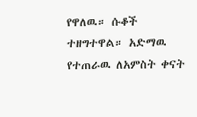የዋለዉ። ሱቆች ተዘግተዋል። አድማዉ የተጠራዉ ለአምስት ቀናት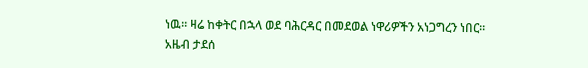ነዉ። ዛሬ ከቀትር በኋላ ወደ ባሕርዳር በመደወል ነዋሪዎችን አነጋግረን ነበር።
አዜብ ታደሰ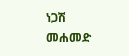ነጋሽ መሐመድ